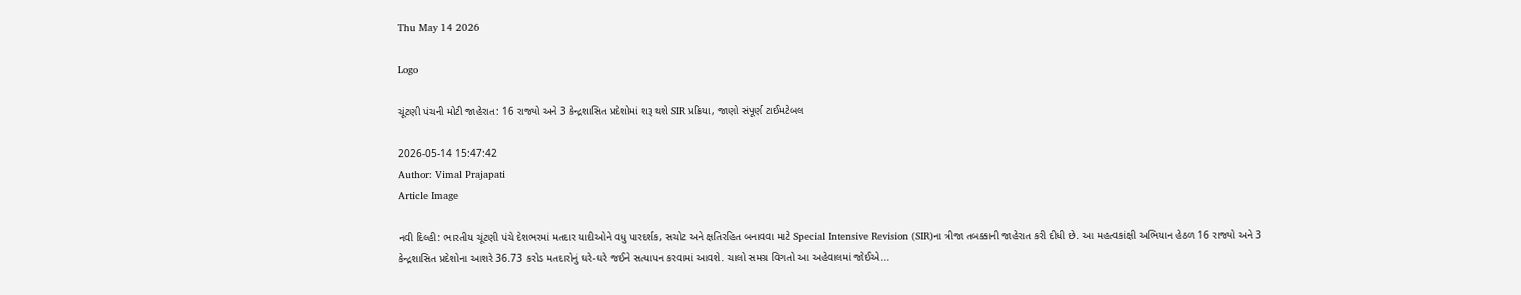Thu May 14 2026

Logo

ચૂંટણી પંચની મોટી જાહેરાત: 16 રાજ્યો અને 3 કેન્દ્રશાસિત પ્રદેશોમાં શરૂ થશે SIR પ્રક્રિયા, જાણો સંપૂર્ણ ટાઈમટેબલ

2026-05-14 15:47:42
Author: Vimal Prajapati
Article Image

નવી દિલ્હી: ભારતીય ચૂંટણી પંચે દેશભરમાં મતદાર યાદીઓને વધુ પારદર્શક, સચોટ અને ક્ષતિરહિત બનાવવા માટે Special Intensive Revision (SIR)ના ત્રીજા તબક્કાની જાહેરાત કરી દીધી છે. આ મહત્વકાંક્ષી અભિયાન હેઠળ 16 રાજ્યો અને 3 કેન્દ્રશાસિત પ્રદેશોના આશરે 36.73 કરોડ મતદારોનું ઘરે-ઘરે જઈને સત્યાપન કરવામાં આવશે. ચાલો સમગ્ર વિગતો આ અહેવાલમાં જોઈએ...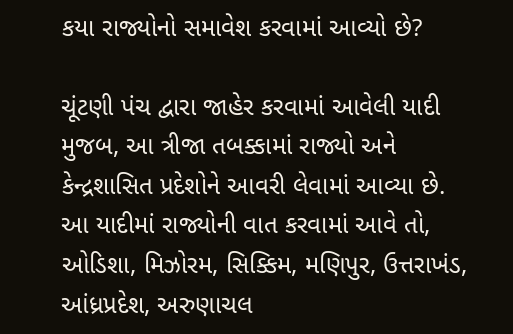કયા રાજ્યોનો સમાવેશ કરવામાં આવ્યો છે?

ચૂંટણી પંચ દ્વારા જાહેર કરવામાં આવેલી યાદી મુજબ, આ ત્રીજા તબક્કામાં રાજ્યો અને કેન્દ્રશાસિત પ્રદેશોને આવરી લેવામાં આવ્યા છે. આ યાદીમાં રાજ્યોની વાત કરવામાં આવે તો, ઓડિશા, મિઝોરમ, સિક્કિમ, મણિપુર, ઉત્તરાખંડ, આંધ્રપ્રદેશ, અરુણાચલ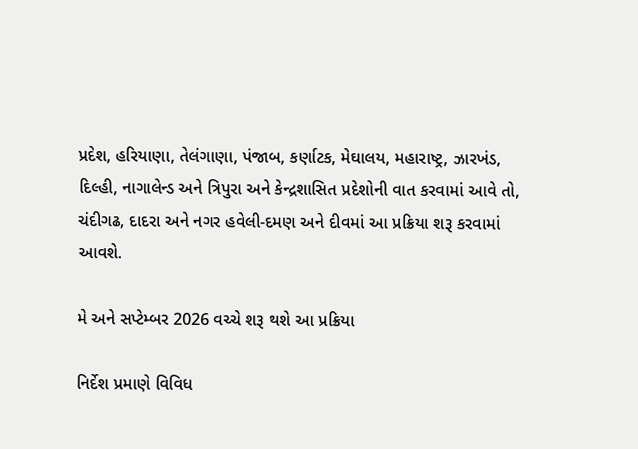પ્રદેશ, હરિયાણા, તેલંગાણા, પંજાબ, કર્ણાટક, મેઘાલય, મહારાષ્ટ્ર, ઝારખંડ, દિલ્હી, નાગાલેન્ડ અને ત્રિપુરા અને કેન્દ્રશાસિત પ્રદેશોની વાત કરવામાં આવે તો, ચંદીગઢ, દાદરા અને નગર હવેલી-દમણ અને દીવમાં આ પ્રક્રિયા શરૂ કરવામાં આવશે.

મે અને સપ્ટેમ્બર 2026 વચ્ચે શરૂ થશે આ પ્રક્રિયા

નિર્દેશ પ્રમાણે વિવિધ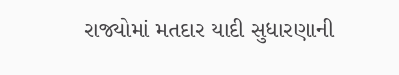રાજ્યોમાં મતદાર યાદી સુધારણાની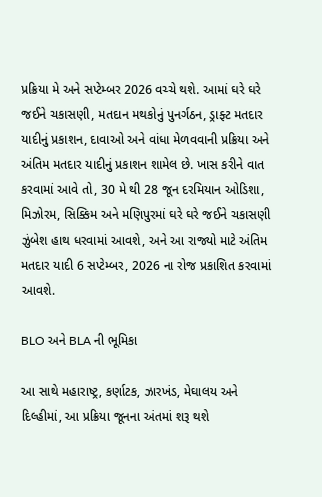પ્રક્રિયા મે અને સપ્ટેમ્બર 2026 વચ્ચે થશે. આમાં ઘરે ઘરે જઈને ચકાસણી, મતદાન મથકોનું પુનર્ગઠન, ડ્રાફ્ટ મતદાર યાદીનું પ્રકાશન, દાવાઓ અને વાંધા મેળવવાની પ્રક્રિયા અને અંતિમ મતદાર યાદીનું પ્રકાશન શામેલ છે. ખાસ કરીને વાત કરવામાં આવે તો, 30 મે થી 28 જૂન દરમિયાન ઓડિશા, મિઝોરમ, સિક્કિમ અને મણિપુરમાં ઘરે ઘરે જઈને ચકાસણી ઝુંબેશ હાથ ધરવામાં આવશે, અને આ રાજ્યો માટે અંતિમ મતદાર યાદી 6 સપ્ટેમ્બર, 2026 ના રોજ પ્રકાશિત કરવામાં આવશે.

BLO અને BLA ની ભૂમિકા

આ સાથે મહારાષ્ટ્ર, કર્ણાટક, ઝારખંડ, મેઘાલય અને દિલ્હીમાં, આ પ્રક્રિયા જૂનના અંતમાં શરૂ થશે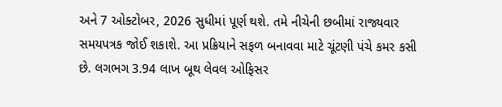અને 7 ઓક્ટોબર, 2026 સુધીમાં પૂર્ણ થશે. તમે નીચેની છબીમાં રાજ્યવાર સમયપત્રક જોઈ શકાશે. આ પ્રક્રિયાને સફળ બનાવવા માટે ચૂંટણી પંચે કમર કસી છે. લગભગ 3.94 લાખ બૂથ લેવલ ઓફિસર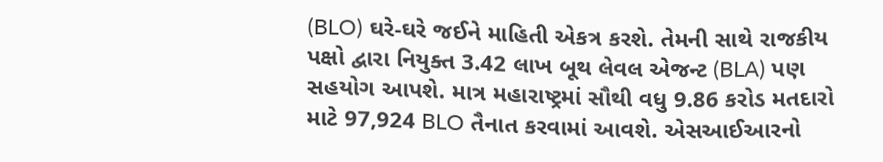(BLO) ઘરે-ઘરે જઈને માહિતી એકત્ર કરશે. તેમની સાથે રાજકીય પક્ષો દ્વારા નિયુક્ત 3.42 લાખ બૂથ લેવલ એજન્ટ (BLA) પણ સહયોગ આપશે. માત્ર મહારાષ્ટ્રમાં સૌથી વધુ 9.86 કરોડ મતદારો માટે 97,924 BLO તૈનાત કરવામાં આવશે. એસઆઈઆરનો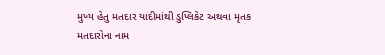મુખ્ય હેતુ મતદાર યાદીમાંથી ડુપ્લિકેટ અથવા મૃતક મતદારોના નામ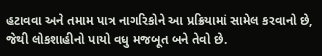હટાવવા અને તમામ પાત્ર નાગરિકોને આ પ્રક્રિયામાં સામેલ કરવાનો છે, જેથી લોકશાહીનો પાયો વધુ મજબૂત બને તેવો છે.